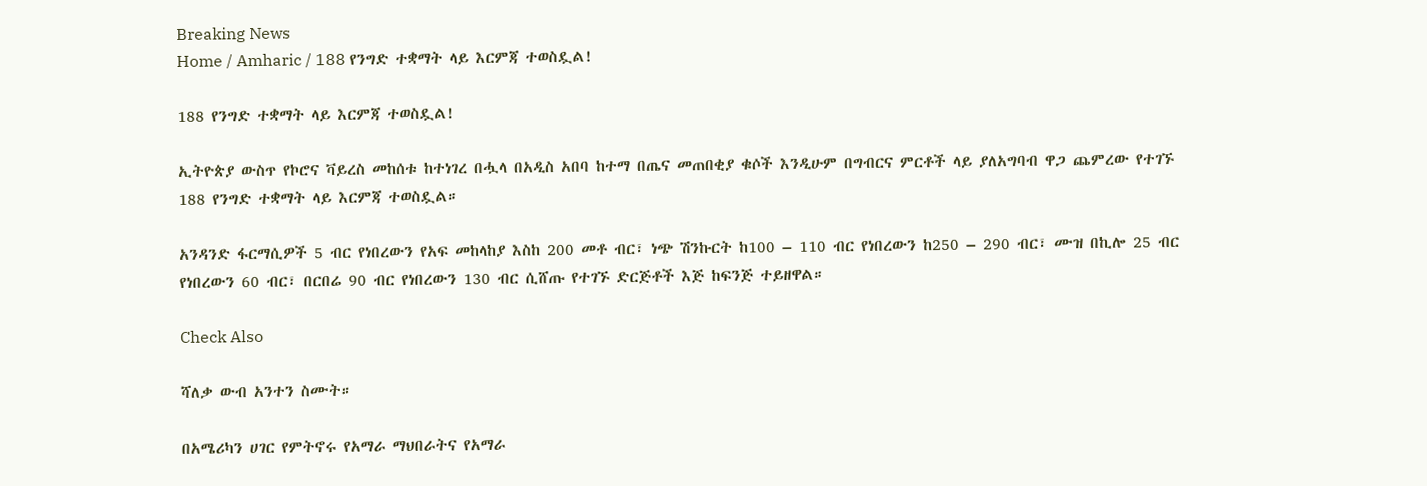Breaking News
Home / Amharic / 188 የንግድ ተቋማት ላይ እርምጃ ተወስዷል!

188 የንግድ ተቋማት ላይ እርምጃ ተወስዷል!

ኢትዮጵያ ውስጥ የኮሮና ቫይረስ መከሰቱ ከተነገረ በሗላ በአዲስ አበባ ከተማ በጤና መጠበቂያ ቁሶች እንዲሁም በግብርና ምርቶች ላይ ያለአግባብ ዋጋ ጨምረው የተገኙ 188 የንግድ ተቋማት ላይ እርምጃ ተወስዷል።

አንዳንድ ፋርማሲዎች 5 ብር የነበረውን የአፍ መከላከያ እስከ 200 መቶ ብር፣ ነጭ ሽንኩርት ከ100 – 110 ብር የነበረውን ከ250 – 290 ብር፣ ሙዝ በኪሎ 25 ብር የነበረውን 60 ብር፣ በርበሬ 90 ብር የነበረውን 130 ብር ሲሸጡ የተገኙ ድርጅቶች እጅ ከፍንጅ ተይዘዋል።

Check Also

ሻለቃ ውብ አንተን ስሙት።

በአሜሪካን ሀገር የምትኖሩ የአማራ ማህበራትና የአማራ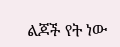ልጆች የት ነው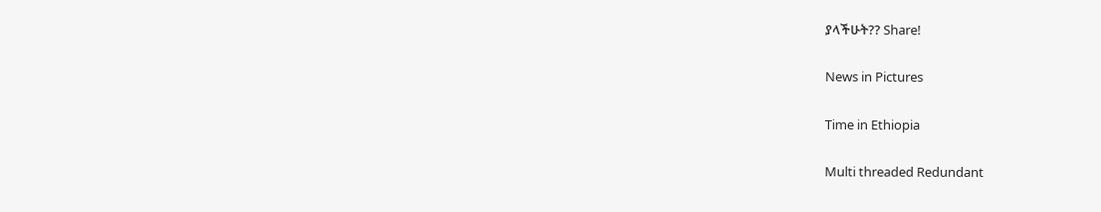ያላችሁት?? Share!

News in Pictures

Time in Ethiopia

Multi threaded Redundant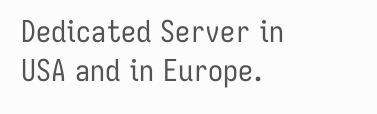Dedicated Server in USA and in Europe.